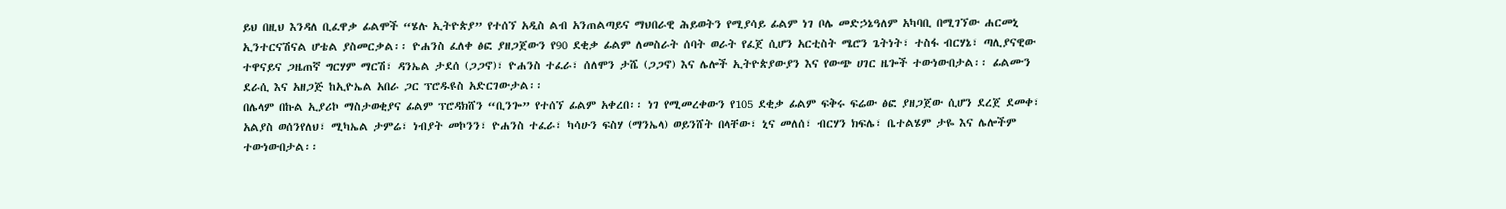ይህ በዚህ እንዳለ ቢፈዋቃ ፊልሞች “ሄሉ ኢትዮጵያ” የተሰኘ አዲስ ልብ አንጠልጣይና ማህበራዊ ሕይወትን የሚያሳይ ፊልም ነገ ቦሌ መድኃኔዓለም አካባቢ በሚገኘው ሐርመኒ ኢንተርናሽናል ሆቴል ያስመርቃል፡፡ ዮሐንስ ፈለቀ ፅፎ ያዘጋጀውን የ90 ደቂቃ ፊልም ለመስራት ሰባት ወራት የፈጀ ሲሆን አርቲስት ሜሮን ጌትነት፣ ተስፋ ብርሃኔ፣ ጣሊያናዊው ተዋናይና ጋዜጠኛ ግርሃም ማርሽ፣ ዳንኤል ታደሰ (ጋጋኖ)፣ ዮሐንስ ተፈራ፣ ሰለሞን ታሼ (ጋጋኖ) እና ሌሎች ኢትዮጵያውያን እና የውጭ ሀገር ዜጐች ተውነውበታል፡፡ ፊልሙን ደራሲ እና አዘጋጅ ከኢዮኤል አበራ ጋር ፕሮዱዩስ አድርገውታል፡፡
በሌላም በኩል ኢያሪኮ ማስታወቂያና ፊልም ፕሮዳክሸን “ቢንጐ” የተሰኘ ፊልም አቀረበ፡፡ ነገ የሚመረቀውን የ105 ደቂቃ ፊልም ፍቅሩ ፍሬው ፅፎ ያዘጋጀው ሲሆን ደረጀ ደመቀ፣ አልያስ ወሰንየለህ፣ ሚካኤል ታምሬ፣ ነብያት መኮንን፣ ዮሐንስ ተፈራ፣ ካሳሁን ፍስሃ (ማንኤላ) ወይንሸት በላቸው፣ ኒና መለሰ፣ ብርሃን ክፍሌ፣ ቤተልሄም ታዬ እና ሌሎችም ተውነውበታል፡፡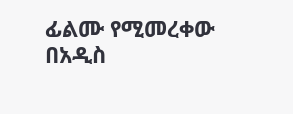ፊልሙ የሚመረቀው በአዲስ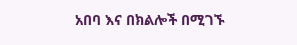አበባ እና በክልሎች በሚገኙ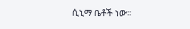ሲኒማ ቤቶች ነው፡፡